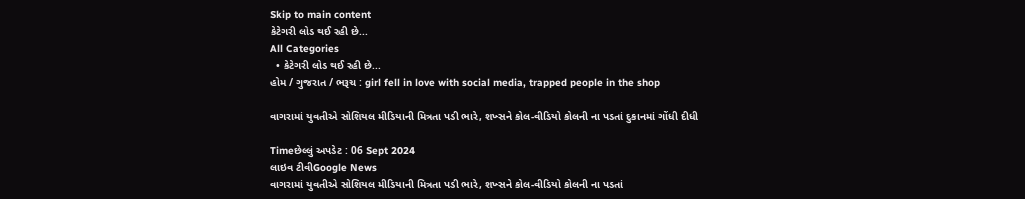Skip to main content
કેટેગરી લોડ થઈ રહી છે...
All Categories
  • કેટેગરી લોડ થઈ રહી છે...
હોમ / ગુજરાત / ભરૂચ : girl fell in love with social media, trapped people in the shop

વાગરામાં યુવતીએ સોશિયલ મીડિયાની મિત્રતા પડી ભારે, શખ્સને કોલ-વીડિયો કોલની ના પડતાં દુકાનમાં ગોંધી દીધી

Timeછેલ્લું અપડેટ : 06 Sept 2024
લાઇવ ટીવીGoogle News
વાગરામાં યુવતીએ સોશિયલ મીડિયાની મિત્રતા પડી ભારે, શખ્સને કોલ-વીડિયો કોલની ના પડતાં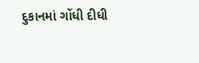દુકાનમાં ગોંધી દીધી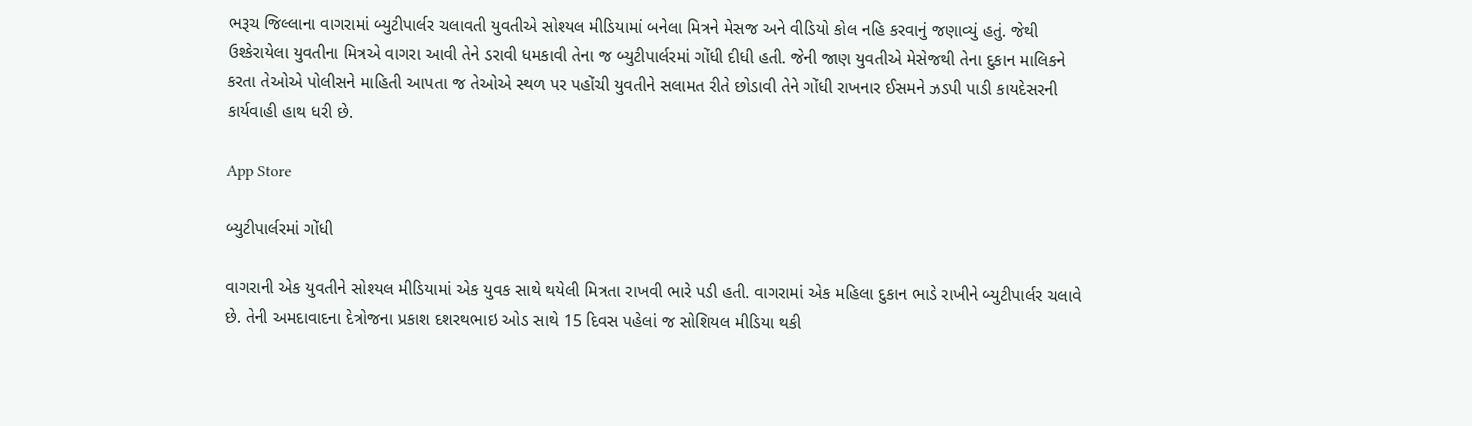ભરૂચ જિલ્લાના વાગરામાં બ્યુટીપાર્લર ચલાવતી યુવતીએ સોશ્યલ મીડિયામાં બનેલા મિત્રને મેસજ અને વીડિયો કોલ નહિ કરવાનું જણાવ્યું હતું. જેથી ઉશ્કેરાયેલા યુવતીના મિત્રએ વાગરા આવી તેને ડરાવી ધમકાવી તેના જ બ્યુટીપાર્લરમાં ગોંધી દીધી હતી. જેની જાણ યુવતીએ મેસેજથી તેના દુકાન માલિકને કરતા તેઓએ પોલીસને માહિતી આપતા જ તેઓએ સ્થળ પર પહોંચી યુવતીને સલામત રીતે છોડાવી તેને ગોંધી રાખનાર ઈસમને ઝડપી પાડી કાયદેસરની કાર્યવાહી હાથ ધરી છે.

App Store

બ્યુટીપાર્લરમાં ગોંધી

વાગરાની એક યુવતીને સોશ્યલ મીડિયામાં એક યુવક સાથે થયેલી મિત્રતા રાખવી ભારે પડી હતી. વાગરામાં એક મહિલા દુકાન ભાડે રાખીને બ્યુટીપાર્લર ચલાવે છે. તેની અમદાવાદના દેત્રોજના પ્રકાશ દશરથભાઇ ઓડ સાથે 15 દિવસ પહેલાં જ સોશિયલ મીડિયા થકી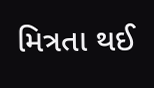મિત્રતા થઈ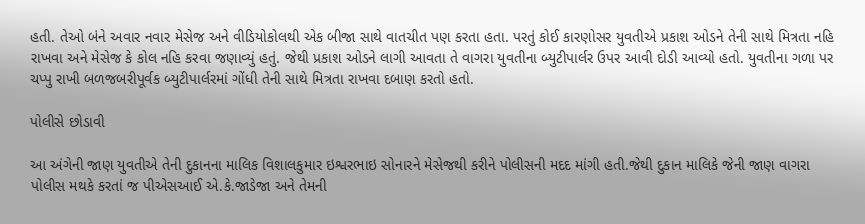હતી. તેઓ બંને અવાર નવાર મેસેજ અને વીડિયોકોલથી એક બીજા સાથે વાતચીત પણ કરતા હતા. પરતું કોઈ કારણોસર યુવતીએ પ્રકાશ ઓડને તેની સાથે મિત્રતા નહિ રાખવા અને મેસેજ કે કોલ નહિ કરવા જણાવ્યું હતું. જેથી પ્રકાશ ઓડને લાગી આવતા તે વાગરા યુવતીના બ્યુટીપાર્લર ઉપર આવી દોડી આવ્યો હતો. યુવતીના ગળા પર ચપ્પુ રાખી બળજબરીપૂર્વક બ્યુટીપાર્લરમાં ગોંધી તેની સાથે મિત્રતા રાખવા દબાણ કરતો હતો.

પોલીસે છોડાવી

આ અંગેની જાણ યુવતીએ તેની દુકાનના માલિક વિશાલકુમાર ઇશ્વરભાઇ સોનારને મેસેજથી કરીને પોલીસની મદદ માંગી હતી.જેથી દુકાન માલિકે જેની જાણ વાગરા પોલીસ મથકે કરતાં જ પીએસઆઈ એ.કે.જાડેજા અને તેમની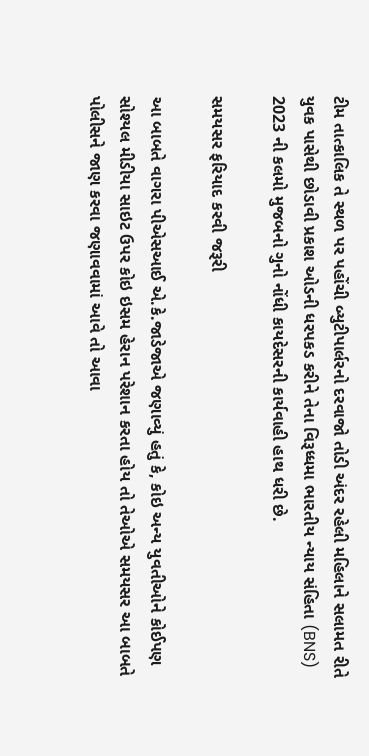ટીમ તાત્કાલિક તે સ્થળ પર પહોંચી બ્યુટીપાર્લરનો દરવાજો તોડી અંદર રહેલી મહિલાને સલામત રીતે યુવક પાસેથી છોડાવી પ્રકાશ ઓડની ધરપકડ કરીને તેના વિરૂધ્ધમા ભારતીય ન્યાય સંહિતા (BNS) 2023 ની કલમો મુજબનો ગુનો નોંધી કાયદેસરની કાર્યવાહી હાથ ધરી છે.

સમયસર ફરિયાદ કરવી જરૂરી

આ બાબતે વાગરા પીએસઆઈ એ.કે.જાડેજાએ જણાવ્યું હતું કે, કોઇ અન્ય યુવતીઓને કોઈપણ સોશ્યલ મીડીયા સાઇટ ઉપર કોઇ ઇસમ હેરાન પરેશાન કરતા હોય તો તેઓએ સમયસર આ બાબતે પોલીસને જાણ કરવા જણાવવામાં આવે તો આવા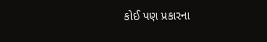કોઈ પણ પ્રકારના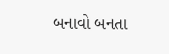બનાવો બનતા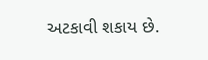અટકાવી શકાય છે.